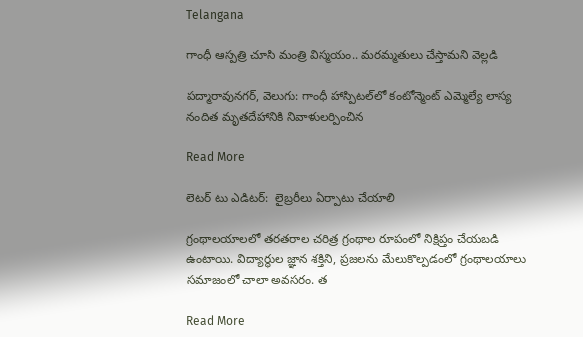Telangana

గాంధీ ఆస్పత్రి చూసి మంత్రి విస్మయం.. మరమ్మతులు చేస్తామని వెల్లడి

పద్మారావునగర్, వెలుగు: గాంధీ హాస్పిటల్‌‌‌‌లో కంటోన్మెంట్‌‌‌‌ ఎమ్మెల్యే లాస్య నందిత మృతదేహానికి నివాళులర్పించిన

Read More

లెటర్ టు ఎడిటర్:  లైబ్రరీలు ఏర్పాటు చేయాలి

గ్రంథాలయాలలో తరతరాల చరిత్ర గ్రంథాల రూపంలో నిక్షిప్తం చేయబడి ఉంటాయి. విద్యార్థుల జ్ఞాన శక్తిని, ప్రజలను మేలుకొల్పడంలో గ్రంథాలయాలు సమాజంలో చాలా అవసరం. త

Read More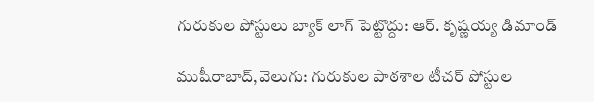గురుకుల పోస్టులు బ్యాక్ లాగ్ పెట్టొద్దు: ఆర్. కృష్ణయ్య డిమాండ్

ముషీరాబాద్,వెలుగు: గురుకుల పాఠశాల టీచర్ పోస్టుల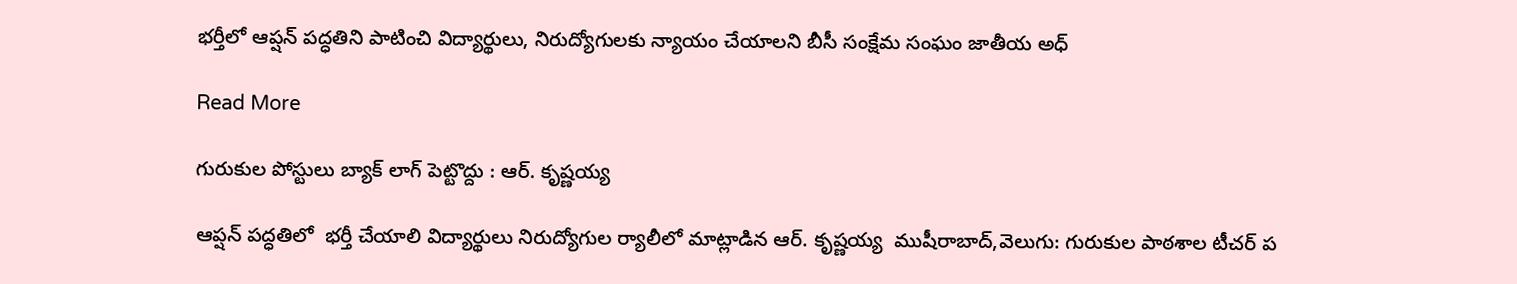భర్తీలో ఆప్షన్ పద్ధతిని పాటించి విద్యార్థులు, నిరుద్యోగులకు న్యాయం చేయాలని బీసీ సంక్షేమ సంఘం జాతీయ అధ్

Read More

గురుకుల పోస్టులు బ్యాక్ లాగ్ పెట్టొద్దు : ఆర్. కృష్ణయ్య

ఆప్షన్ పద్ధతిలో  భర్తీ చేయాలి విద్యార్థులు నిరుద్యోగుల ర్యాలీలో మాట్లాడిన ఆర్. కృష్ణయ్య  ముషీరాబాద్,వెలుగు: గురుకుల పాఠశాల టీచర్ ప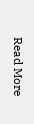Read More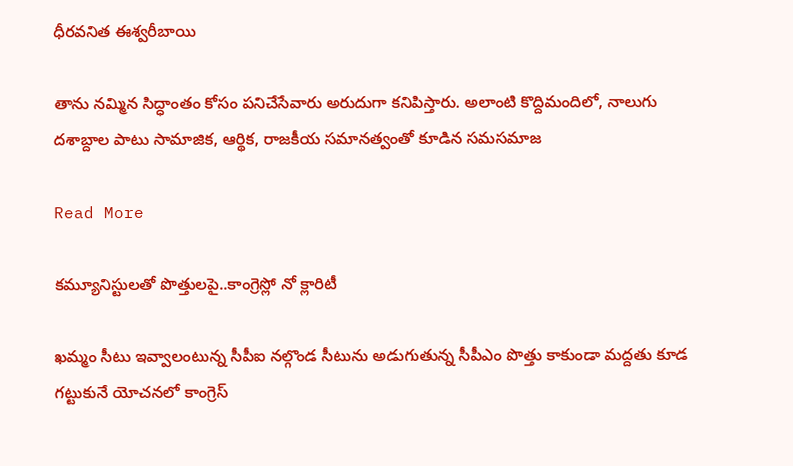ధీరవనిత ఈశ్వరీబాయి

తాను నమ్మిన సిద్ధాంతం కోసం పనిచేసేవారు అరుదుగా కనిపిస్తారు. అలాంటి కొద్దిమందిలో, నాలుగు దశాబ్దాల పాటు సామాజిక, ఆర్థిక, రాజకీయ సమానత్వంతో కూడిన సమసమాజ

Read More

కమ్యూనిస్టులతో పొత్తులపై..కాంగ్రెస్లో నో క్లారిటీ

ఖమ్మం సీటు ఇవ్వాలంటున్న సీపీఐ నల్గొండ సీటును అడుగుతున్న సీపీఎం పొత్తు కాకుండా మద్దతు కూడ గట్టుకునే యోచనలో కాంగ్రెస్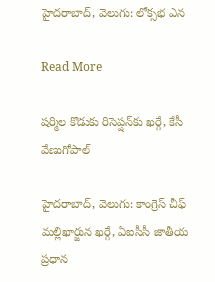హైదరాబాద్, వెలుగు: లోక్సభ ఎన

Read More

షర్మిల కొడుకు రిసెప్షన్‌కు ఖర్గే, కేసీ వేణుగోపాల్

హైదరాబాద్, వెలుగు: కాంగ్రెస్ చీఫ్ మల్లిఖార్జున ఖర్గే, ఏఐసీసీ జాతీయ ప్రధాన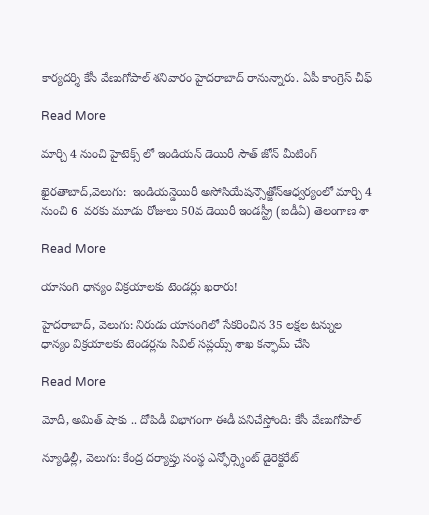కార్యదర్శి కేసీ వేణుగోపాల్ శనివారం హైదరాబాద్ రానున్నారు. ఏపీ కాంగ్రెస్ చీఫ్

Read More

మార్చి 4 నుంచి హైటెక్స్ లో ఇండియన్ డెయిరీ సౌత్ జోన్ మీటింగ్

ఖైరతాబాద్,వెలుగు:  ఇండియన్డెయిరీ అసోసియేషన్సౌత్జోన్ఆధ్వర్యంలో మార్చి 4 నుంచి 6  వరకు మూడు రోజులు 50వ డెయిరీ ఇండస్ట్రీ (ఐడీఏ) తెలంగాణ శా

Read More

యాసంగి ధాన్యం విక్రయాలకు టెండర్లు ఖరారు!

హైదరాబాద్‌, వెలుగు: నిరుడు యాసంగిలో సేకరించిన 35 లక్షల టన్నుల ధాన్యం విక్రయాలకు టెండర్లను సివిల్‌ సప్లయ్స్‌ శాఖ కన్ఫామ్‌ చేసి

Read More

మోదీ, అమిత్ షాకు .. దోపిడీ విభాగంగా ఈడీ పనిచేస్తోంది: కేసీ వేణుగోపాల్

న్యూఢిల్లీ, వెలుగు: కేంద్ర దర్యాప్తు సంస్థ ఎన్ఫోర్స్మెంట్ డైరెక్టరేట్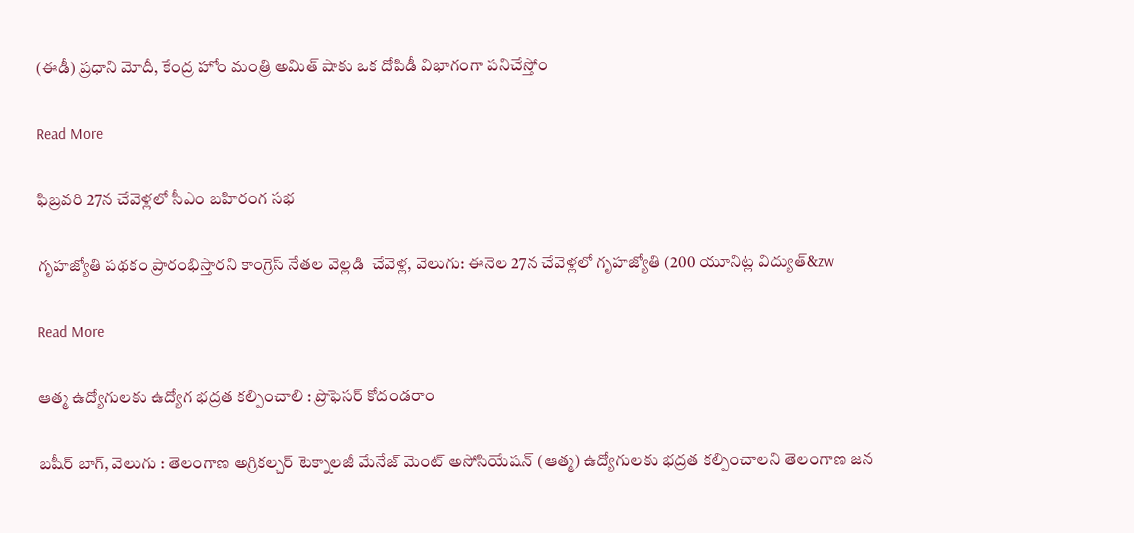(ఈడీ) ప్రధాని మోదీ, కేంద్ర హోం మంత్రి అమిత్ షాకు ఒక దోపిడీ విభాగంగా పనిచేస్తోం

Read More

ఫిబ్రవరి 27న చేవెళ్లలో సీఎం బహిరంగ సభ

గృహజ్యోతి పథకం ప్రారంభిస్తారని కాంగ్రెస్ నేతల వెల్లడి  చేవెళ్ల, వెలుగు: ఈనెల 27న చేవెళ్లలో గృహజ్యోతి (200 యూనిట్ల విద్యుత్‌‌&zw

Read More

ఆత్మ ఉద్యోగులకు ఉద్యోగ భద్రత కల్పించాలి : ప్రొఫెసర్ కోదండరాం

బషీర్ బాగ్, వెలుగు : తెలంగాణ అగ్రికల్చర్ టెక్నాలజీ మేనేజ్ మెంట్ అసోసియేషన్ (ఆత్మ) ఉద్యోగులకు భద్రత కల్పించాలని తెలంగాణ జన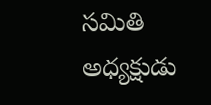సమితి అధ్యక్షుడు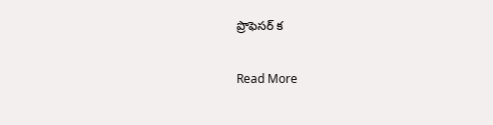ప్రొఫెసర్ క

Read More